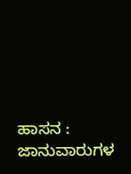ಹಾಸನ : ಜಾನುವಾರುಗಳ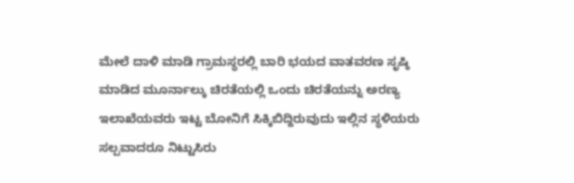ಮೇಲೆ ದಾಳಿ ಮಾಡಿ ಗ್ರಾಮಸ್ಥರಲ್ಲಿ ಬಾರಿ ಭಯದ ವಾತವರಣ ಸೃಷ್ಠಿ ಮಾಡಿದ ಮೂರ್ನಾಲ್ಕು ಚಿರತೆಯಲ್ಲಿ ಒಂದು ಚಿರತೆಯನ್ನು ಅರಣ್ಯ ಇಲಾಖೆಯವರು ಇಟ್ಟ ಬೋನಿಗೆ ಸಿಕ್ಕಿಬಿದ್ದಿರುವುದು ಇಲ್ಲಿನ ಸ್ಥಳಿಯರು ಸಲ್ಪವಾದರೂ ನಿಟ್ಟುಸಿರು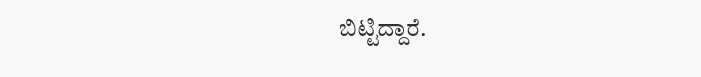ಬಿಟ್ಟಿದ್ದಾರೆ.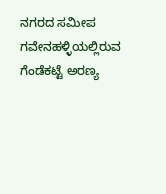ನಗರದ ಸಮೀಪ ಗವೇನಹಳ್ಳಿಯಲ್ಲಿರುವ ಗೆಂಡೆಕಟ್ಟೆ ಅರಣ್ಯ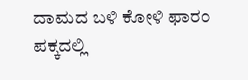ದಾಮದ ಬಳಿ ಕೋಳಿ ಫಾರಂ ಪಕ್ಕದಲ್ಲಿ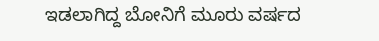ಇಡಲಾಗಿದ್ದ ಬೋನಿಗೆ ಮೂರು ವರ್ಷದ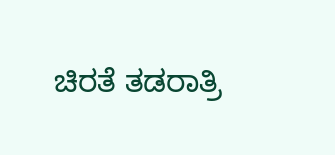ಚಿರತೆ ತಡರಾತ್ರಿ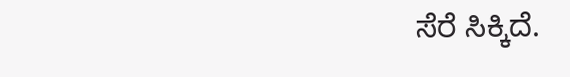ಸೆರೆ ಸಿಕ್ಕಿದೆ.